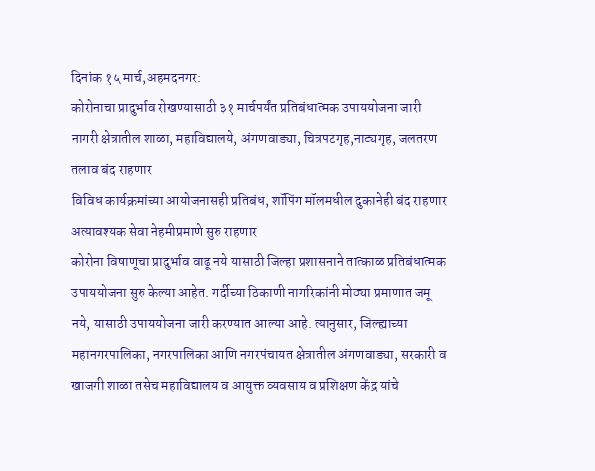दिनांक १५ मार्च,अहमदनगर:
कोरोनाचा प्रादुर्भाव रोखण्यासाठी ३१ मार्चपर्यंत प्रतिबंधात्मक उपाययोजना जारी
नागरी क्षेत्रातील शाळा, महाविद्यालये, अंगणवाड्या, चित्रपटगृह,नाट्यगृह, जलतरण तलाव बंद राहणार
विविध कार्यक्रमांच्या आयोजनासही प्रतिबंध, शॉपिंग मॉलमधील दुकानेही बंद राहणार
अत्यावश्यक सेवा नेहमीप्रमाणे सुरु राहणार
कोरोना विषाणूचा प्रादुर्भाव वाढू नये यासाठी जिल्हा प्रशासनाने तात्काळ प्रतिबंधात्मक उपाययोजना सुरु केल्या आहेत. गर्दीच्या ठिकाणी नागरिकांनी मोठ्या प्रमाणात जमू नये, यासाठी उपाययोजना जारी करण्यात आल्या आहे. त्यानुसार, जिल्ह्याच्या महानगरपालिका, नगरपालिका आणि नगरपंचायत क्षेत्रातील अंगणवाड्या, सरकारी व खाजगी शाळा तसेच महाविद्यालय व आयुक्त व्यवसाय व प्रशिक्षण केंद्र यांचे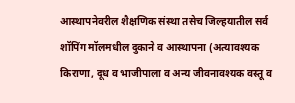आस्थापनेवरील शैक्षणिक संस्था तसेच जिल्हयातील सर्व शॉपिंग मॉलमधील दुकाने व आस्थापना (अत्यावश्यक किराणा, दूध व भाजीपाला व अन्य जीवनावश्यक वस्तू व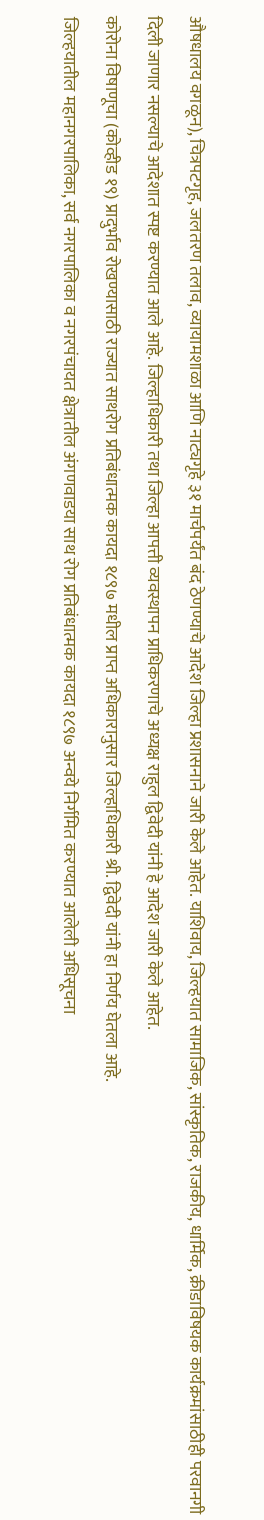औषधालय वगळून), चित्रपटगृह, जलतरण तलाव, व्यायामशाळा आणि नाट्यगृहे ३१ मार्चपर्यंत बंद ठेणण्याचे आदेश जिल्हा प्रशासनाने जारी केले आहेत. याशिवाय, जिल्हयात सामाजिक, सांस्कृतिक, राजकीय, धार्मिक, क्रीडाविषयक कार्यक्रमांसाठीही परवानगी दिली जाणार नसल्याचे आदेशात स्पष्ट करण्यात आले आहे. जिल्हाधिकारी तथा जिल्हा आपत्ती व्यवस्थापन प्राधिकरणाचे अध्यक्ष राहुल द्विवेदी यांनी हे आदेश जारी केले आहेत.
कोरोना विषाणूचा (कोव्हीड १९) प्रादुर्भाव रोखण्यासाठी राज्यात साथरोग प्रतिबंधात्मक कायदा १८९७ मधील प्राप्त अधिकारानुसार जिल्हाधिकारी श्री. द्विवेदी यांनी हा निर्णय घेतला आहे.
जिल्हयातील महानगरपालिका, सर्व नगरपालिका व नगरपंचायत क्षेत्रातील अंगणवाडया साथ रोग प्रतिबंधात्मक कायदा १८९७ अन्वये निर्गमित करण्यात आलेली अधिसूचना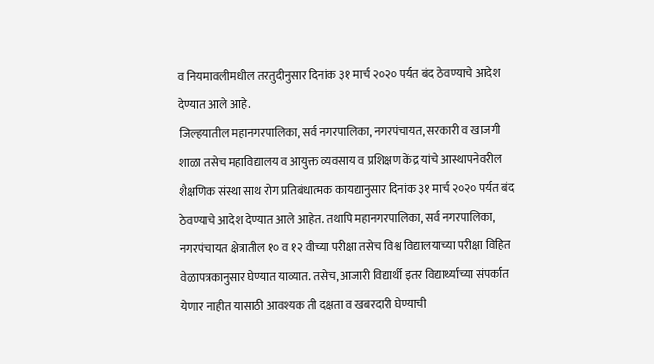व नियमावलीमधील तरतुदीनुसार दिनांक ३१ मार्च २०२० पर्यत बंद ठेवण्याचे आदेश देण्यात आले आहे.
जिल्हयातील महानगरपालिका, सर्व नगरपालिका, नगरपंचायत, सरकारी व खाजगी शाळा तसेच महाविद्यालय व आयुक्त व्यवसाय व प्रशिक्षण केंद्र यांचे आस्थापनेवरील शैक्षणिक संस्था साथ रोग प्रतिबंधात्मक कायद्यानुसार दिनांक ३१ मार्च २०२० पर्यत बंद ठेवण्याचे आदेश देण्यात आले आहेत. तथापि महानगरपालिका, सर्व नगरपालिका, नगरपंचायत क्षेत्रातील १० व १२ वीच्या परीक्षा तसेच विश्व विद्यालयाच्या परीक्षा विहित वेळापत्रकानुसार घेण्यात याव्यात. तसेच, आजारी विद्यार्थी इतर विद्यार्थ्याच्या संपर्कात येणार नाहीत यासाठी आवश्यक ती दक्षता व खबरदारी घेण्याची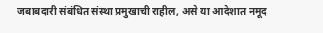जबाबदारी संबंधित संस्था प्रमुखाची राहील, असे या आदेशात नमूद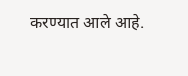करण्यात आले आहे.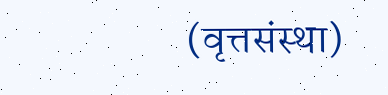(वृत्तसंस्था)